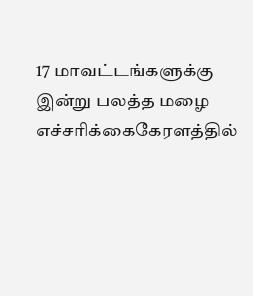17 மாவட்டங்களுக்கு இன்று பலத்த மழை எச்சரிக்கைகேரளத்தில்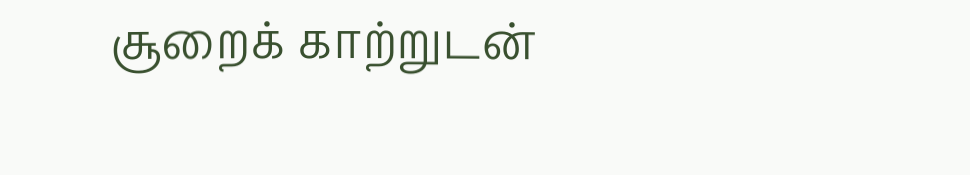சூறைக் காற்றுடன்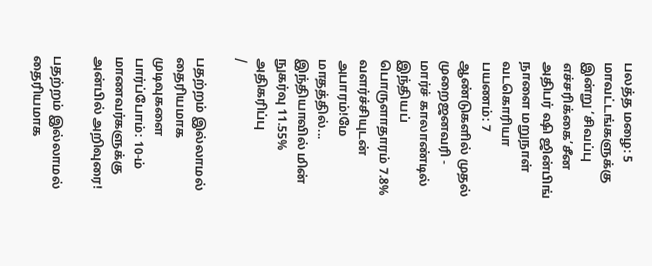பலத்த மழை: 5 மாவட்டங்களுக்கு இன்று ‘சிவப்பு எச்சரிக்கை’சீன அதிபர் ஷி ஜின்பிங் நாளை மறுநாள் வடகொரியா பயணம்: 7 ஆண்டுகளில் முதல் முறைஜனவரி - மார்ச் காலாண்டில் இந்தியப் பொருளாதாரம் 7.8% வளர்ச்சியுடன் அபாரம்!மே மாதத்தில்... இந்தியாவில் மின் நுகர்வு 11.55% அதிகரிப்பு
/

பதற்றம் இல்லாமல் தைரியமாக முடிவுகளை பார்ப்போம்: 10-ம் மாணவர்களுக்கு அன்பில் அறிவுரை!

பதற்றம் இல்லாமல் தைரியமாக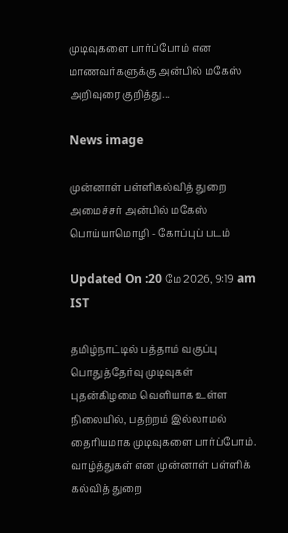முடிவுகளை பார்ப்போம் என மாணவர்களுக்கு அன்பில் மகேஸ் அறிவுரை குறித்து...

News image

முன்னாள் பள்ளிகல்வித் துறை அமைச்சர் அன்பில் மகேஸ் பொய்யாமொழி - கோப்புப் படம்

Updated On :20 மே 2026, 9:19 am IST

தமிழ்நாட்டில் பத்தாம் வகுப்பு பொதுத்தேர்வு முடிவுகள் புதன்கிழமை வெளியாக உள்ள நிலையில், பதற்றம் இல்லாமல் தைரியமாக முடிவுகளை பார்ப்போம். வாழ்த்துகள் என முன்னாள் பள்ளிக் கல்வித் துறை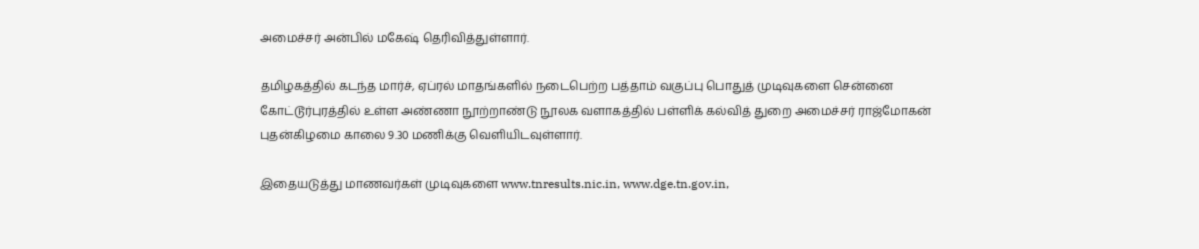அமைச்சர் அன்பில் மகேஷ் தெரிவித்துள்ளார்.

தமிழகத்தில் கடந்த மார்ச், ஏப்ரல் மாதங்களில் நடைபெற்ற பத்தாம் வகுப்பு பொதுத் முடிவுகளை சென்னை கோட்டூர்புரத்தில் உள்ள அண்ணா நூற்றாண்டு நூலக வளாகத்தில் பள்ளிக் கல்வித் துறை அமைச்சர் ராஜ்மோகன் புதன்கிழமை காலை 9.30 மணிக்கு வெளியிடவுள்ளார்.

இதையடுத்து மாணவர்கள் முடிவுகளை www.tnresults.nic.in, www.dge.tn.gov.in,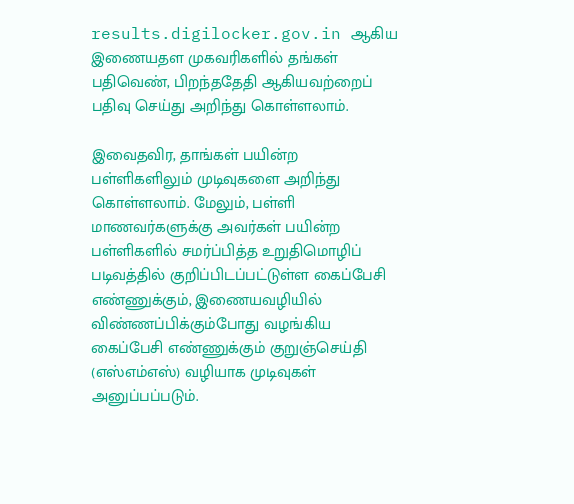results.digilocker.gov.in ஆகிய இணையதள முகவரிகளில் தங்கள் பதிவெண், பிறந்ததேதி ஆகியவற்றைப் பதிவு செய்து அறிந்து கொள்ளலாம்.

இவைதவிர, தாங்கள் பயின்ற பள்ளிகளிலும் முடிவுகளை அறிந்து கொள்ளலாம். மேலும், பள்ளி மாணவர்களுக்கு அவர்கள் பயின்ற பள்ளிகளில் சமர்ப்பித்த உறுதிமொழிப் படிவத்தில் குறிப்பிடப்பட்டுள்ள கைப்பேசி எண்ணுக்கும், இணையவழியில் விண்ணப்பிக்கும்போது வழங்கிய கைப்பேசி எண்ணுக்கும் குறுஞ்செய்தி (எஸ்எம்எஸ்) வழியாக முடிவுகள் அனுப்பப்படும்.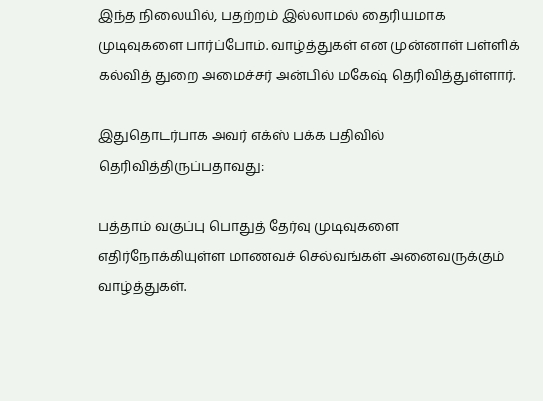இந்த நிலையில், பதற்றம் இல்லாமல் தைரியமாக முடிவுகளை பார்ப்போம். வாழ்த்துகள் என முன்னாள் பள்ளிக் கல்வித் துறை அமைச்சர் அன்பில் மகேஷ் தெரிவித்துள்ளார்.

இதுதொடர்பாக அவர் எக்ஸ் பக்க பதிவில் தெரிவித்திருப்பதாவது:

பத்தாம் வகுப்பு பொதுத் தேர்வு முடிவுகளை எதிர்நோக்கியுள்ள மாணவச் செல்வங்கள் அனைவருக்கும் வாழ்த்துகள்.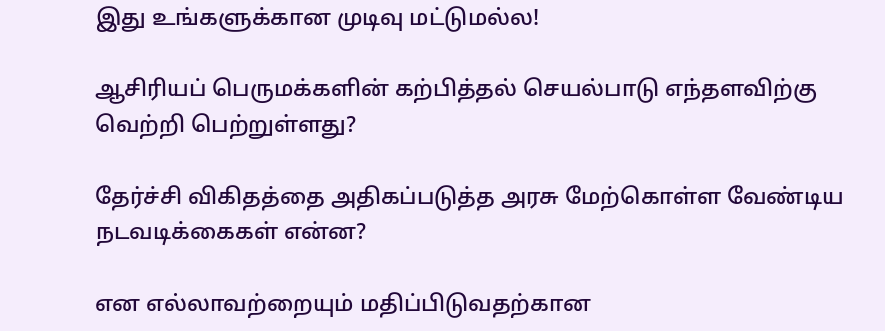இது உங்களுக்கான முடிவு மட்டுமல்ல!

ஆசிரியப் பெருமக்களின் கற்பித்தல் செயல்பாடு எந்தளவிற்கு வெற்றி பெற்றுள்ளது?

தேர்ச்சி விகிதத்தை அதிகப்படுத்த அரசு மேற்கொள்ள வேண்டிய நடவடிக்கைகள் என்ன?

என எல்லாவற்றையும் மதிப்பிடுவதற்கான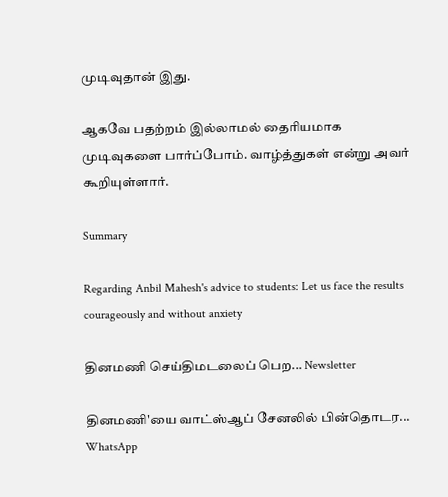முடிவுதான் இது.

ஆகவே பதற்றம் இல்லாமல் தைரியமாக முடிவுகளை பார்ப்போம். வாழ்த்துகள் என்று அவர் கூறியுள்ளார்.

Summary

Regarding Anbil Mahesh's advice to students: Let us face the results courageously and without anxiety

தினமணி செய்திமடலைப் பெற... Newsletter

தினமணி'யை வாட்ஸ்ஆப் சேனலில் பின்தொடர... WhatsApp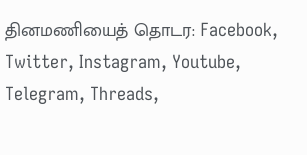தினமணியைத் தொடர: Facebook, Twitter, Instagram, Youtube, Telegram, Threads,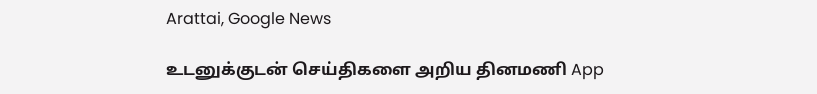Arattai, Google News

உடனுக்குடன் செய்திகளை அறிய தினமணி App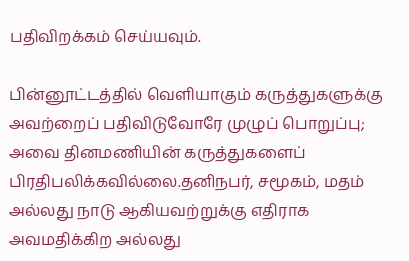பதிவிறக்கம் செய்யவும்.

பின்னூட்டத்தில் வெளியாகும் கருத்துகளுக்கு அவற்றைப் பதிவிடுவோரே முழுப் பொறுப்பு; அவை தினமணியின் கருத்துகளைப் பிரதிபலிக்கவில்லை.தனிநபர், சமூகம், மதம் அல்லது நாடு ஆகியவற்றுக்கு எதிராக அவமதிக்கிற அல்லது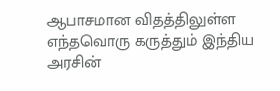ஆபாசமான விதத்திலுள்ள எந்தவொரு கருத்தும் இந்திய அரசின்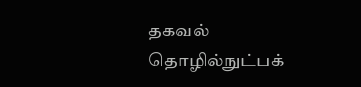தகவல் தொழில்நுட்பக்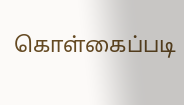கொள்கைப்படி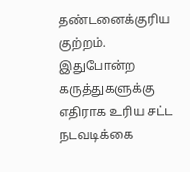தண்டனைக்குரிய குற்றம். இதுபோன்ற கருத்துகளுக்கு எதிராக உரிய சட்ட நடவடிக்கை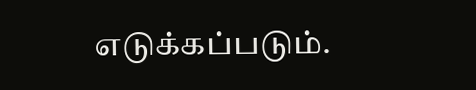எடுக்கப்படும்.